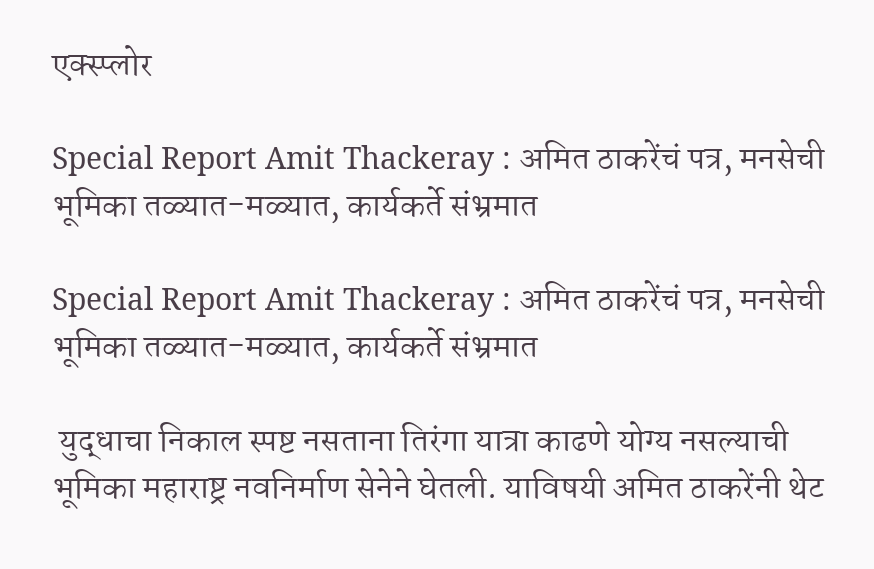एक्स्प्लोर

Special Report Amit Thackeray : अमित ठाकरेंचं पत्र, मनसेची भूमिका तळ्यात-मळ्यात, कार्यकर्ते संभ्रमात

Special Report Amit Thackeray : अमित ठाकरेंचं पत्र, मनसेची भूमिका तळ्यात-मळ्यात, कार्यकर्ते संभ्रमात

 युद्धाचा निकाल स्पष्ट नसताना तिरंगा यात्रा काढणे योग्य नसल्याची भूमिका महाराष्ट्र नवनिर्माण सेनेने घेतली. याविषयी अमित ठाकरेंनी थेट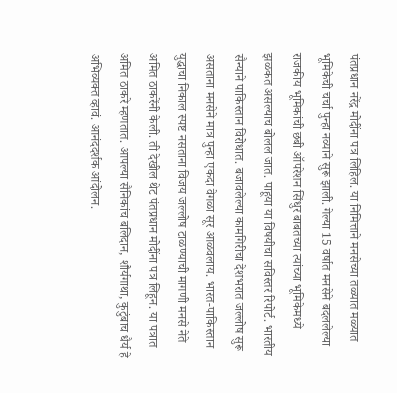पंतप्रधान नरेंद्र मोदींना पत्र लिहिल. या निमित्ताने मनसेच्या तळ्यात मळ्यात भूमिकेची चर्चा पुन्हा नव्याने सुरू झाली. गेल्या 15 वर्षात मनसेने बदललेल्या राजकीय भूमिकांची छबी ऑपरेशन सिंधुर बाबतच्या त्यांच्या भूमिकेमध्ये झळकत असल्याच बोलल जात. पाहूया या विषयीचा सविस्तर रिपोर्ट. भारतीय सैन्याने पाकिस्तान विरोधात. बजावलेल्या कामगिरीचा देशभरात जल्लोष सुरू असताना मनसेने मात्र पुन्हा एकदा वेगळा सूर आळवलाय. भारत-पाकिस्तान युद्धाचा निकाल स्पष्ट नसताना विजय जल्लोष टाळण्याची मागणी मनसे नेते अमित ठाकरेंनी केली. ती देखील थेट पंतप्रधान मोदींना पत्र लिहून. या पत्रात अमित ठाकरे म्हणतात. आपल्या सैनिकांच बलिदान, शौर्यगाथा, कुटुंबाच धैर्य हे अभिव्यक्त व्हावं. आनंददर्शक आंदोलन.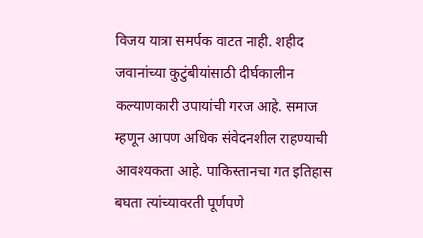विजय यात्रा समर्पक वाटत नाही. शहीद जवानांच्या कुटुंबीयांसाठी दीर्घकालीन कल्याणकारी उपायांची गरज आहे. समाज म्हणून आपण अधिक संवेदनशील राहण्याची आवश्यकता आहे. पाकिस्तानचा गत इतिहास बघता त्यांच्यावरती पूर्णपणे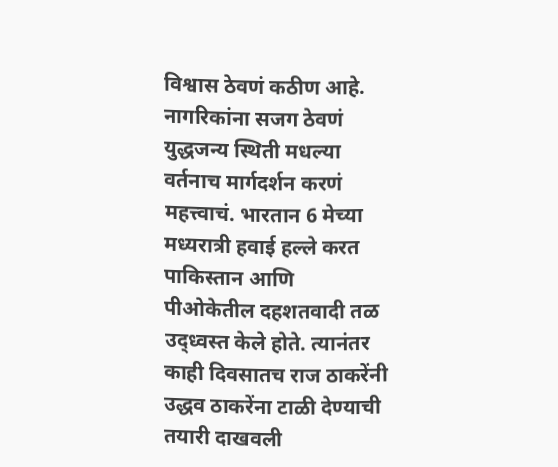विश्वास ठेवणं कठीण आहे. नागरिकांना सजग ठेवणं युद्धजन्य स्थिती मधल्या वर्तनाच मार्गदर्शन करणं महत्त्वाचं. भारतान 6 मेच्या मध्यरात्री हवाई हल्ले करत पाकिस्तान आणि पीओकेतील दहशतवादी तळ उद्ध्वस्त केले होते. त्यानंतर काही दिवसातच राज ठाकरेंनी उद्धव ठाकरेंना टाळी देण्याची तयारी दाखवली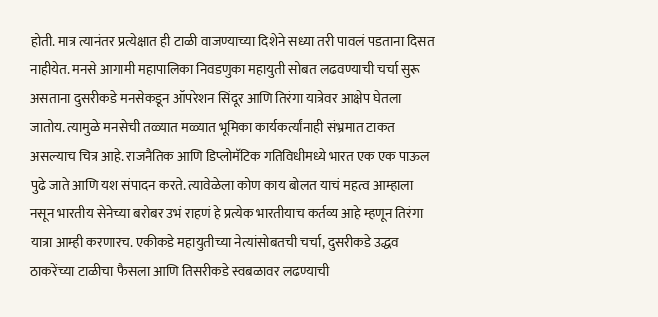होती. मात्र त्यानंतर प्रत्येक्षात ही टाळी वाजण्याच्या दिशेने सध्या तरी पावलं पडताना दिसत नाहीयेत. मनसे आगामी महापालिका निवडणुका महायुती सोबत लढवण्याची चर्चा सुरू असताना दुसरीकडे मनसेकडून ऑपरेशन सिंदूर आणि तिरंगा यात्रेवर आक्षेप घेतला जातोय. त्यामुळे मनसेची तळ्यात मळ्यात भूमिका कार्यकर्त्यांनाही संभ्रमात टाकत असल्याच चित्र आहे. राजनैतिक आणि डिप्लोमॅटिक गतिविधीमध्ये भारत एक एक पाऊल पुढे जाते आणि यश संपादन करते. त्यावेळेला कोण काय बोलत याचं महत्व आम्हाला नसून भारतीय सेनेच्या बरोबर उभं राहणं हे प्रत्येक भारतीयाच कर्तव्य आहे म्हणून तिरंगा यात्रा आम्ही करणारच. एकीकडे महायुतीच्या नेत्यांसोबतची चर्चा, दुसरीकडे उद्धव ठाकरेंच्या टाळीचा फैसला आणि तिसरीकडे स्वबळावर लढण्याची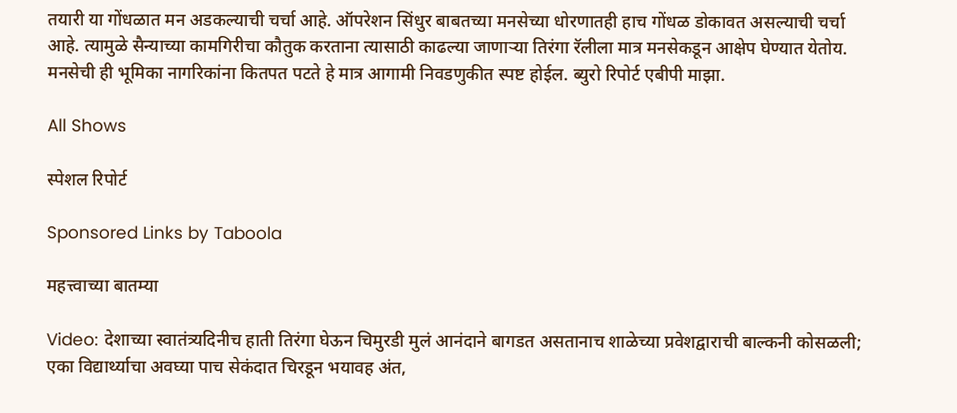तयारी या गोंधळात मन अडकल्याची चर्चा आहे. ऑपरेशन सिंधुर बाबतच्या मनसेच्या धोरणातही हाच गोंधळ डोकावत असल्याची चर्चा आहे. त्यामुळे सैन्याच्या कामगिरीचा कौतुक करताना त्यासाठी काढल्या जाणाऱ्या तिरंगा रॅलीला मात्र मनसेकडून आक्षेप घेण्यात येतोय. मनसेची ही भूमिका नागरिकांना कितपत पटते हे मात्र आगामी निवडणुकीत स्पष्ट होईल. ब्युरो रिपोर्ट एबीपी माझा.

All Shows

स्पेशल रिपोर्ट

Sponsored Links by Taboola

महत्त्वाच्या बातम्या

Video: देशाच्या स्वातंत्र्यदिनीच हाती तिरंगा घेऊन चिमुरडी मुलं आनंदाने बागडत असतानाच शाळेच्या प्रवेशद्वाराची बाल्कनी कोसळली; एका विद्यार्थ्याचा अवघ्या पाच सेकंदात चिरडून भयावह अंत,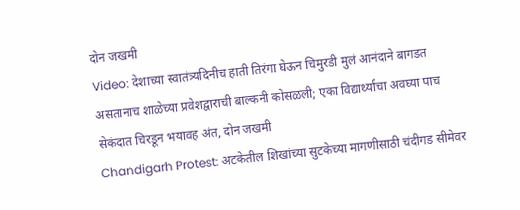दोन जखमी
Video: देशाच्या स्वातंत्र्यदिनीच हाती तिरंगा घेऊन चिमुरडी मुलं आनंदाने बागडत असतानाच शाळेच्या प्रवेशद्वाराची बाल्कनी कोसळली; एका विद्यार्थ्याचा अवघ्या पाच सेकंदात चिरडून भयावह अंत, दोन जखमी
Chandigarh Protest: अटकेतील शिखांच्या सुटकेच्या मागणीसाठी चंदीगड सीमेवर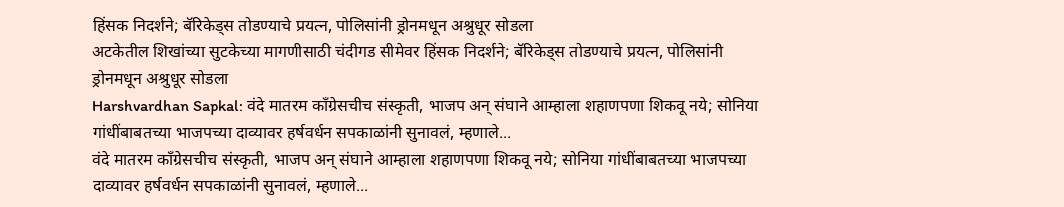हिंसक निदर्शने; बॅरिकेड्स तोडण्याचे प्रयत्न, पोलिसांनी ड्रोनमधून अश्रुधूर सोडला
अटकेतील शिखांच्या सुटकेच्या मागणीसाठी चंदीगड सीमेवर हिंसक निदर्शने; बॅरिकेड्स तोडण्याचे प्रयत्न, पोलिसांनी ड्रोनमधून अश्रुधूर सोडला
Harshvardhan Sapkal: वंदे मातरम काँग्रेसचीच संस्कृती, भाजप अन् संघाने आम्हाला शहाणपणा शिकवू नये; सोनिया गांधींबाबतच्या भाजपच्या दाव्यावर हर्षवर्धन सपकाळांनी सुनावलं, म्हणाले...
वंदे मातरम काँग्रेसचीच संस्कृती, भाजप अन् संघाने आम्हाला शहाणपणा शिकवू नये; सोनिया गांधींबाबतच्या भाजपच्या दाव्यावर हर्षवर्धन सपकाळांनी सुनावलं, म्हणाले...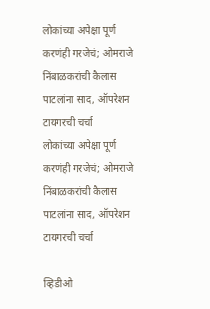लोकांच्या अपेक्षा पूर्ण करणंही गरजेचं; ओमराजे निंबाळकरांची कैलास पाटलांना साद, ऑपरेशन टायगरची चर्चा
लोकांच्या अपेक्षा पूर्ण करणंही गरजेचं; ओमराजे निंबाळकरांची कैलास पाटलांना साद, ऑपरेशन टायगरची चर्चा

व्हिडीओ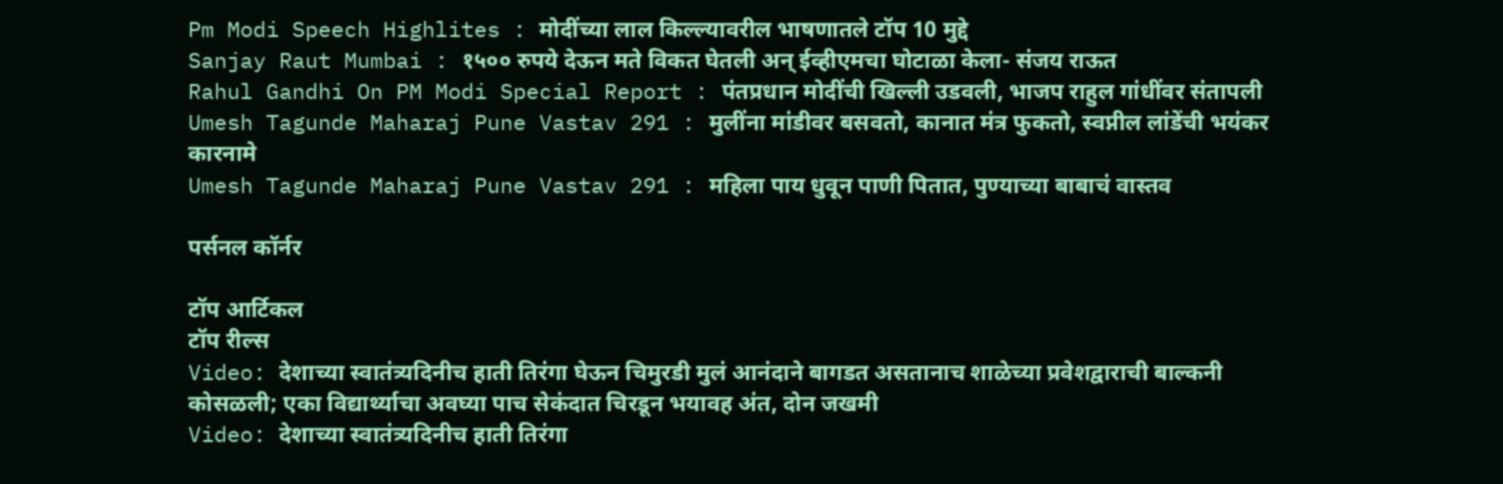Pm Modi Speech Highlites : मोदींच्या लाल किल्ल्यावरील भाषणातले टॉप 10 मुद्दे
Sanjay Raut Mumbai : १५०० रुपये देऊन मते विकत घेतली अन् ईव्हीएमचा घोटाळा केला- संजय राऊत
Rahul Gandhi On PM Modi Special Report : पंतप्रधान मोदींची खिल्ली उडवली, भाजप राहुल गांधींवर संतापली
Umesh Tagunde Maharaj Pune Vastav 291 : मुलींना मांडीवर बसवतो, कानात मंत्र फुकतो, स्वप्नील लांडेंची भयंकर कारनामे
Umesh Tagunde Maharaj Pune Vastav 291 : महिला पाय धुवून पाणी पितात, पुण्याच्या बाबाचं वास्तव

पर्सनल कॉर्नर

टॉप आर्टिकल
टॉप रील्स
Video: देशाच्या स्वातंत्र्यदिनीच हाती तिरंगा घेऊन चिमुरडी मुलं आनंदाने बागडत असतानाच शाळेच्या प्रवेशद्वाराची बाल्कनी कोसळली; एका विद्यार्थ्याचा अवघ्या पाच सेकंदात चिरडून भयावह अंत, दोन जखमी
Video: देशाच्या स्वातंत्र्यदिनीच हाती तिरंगा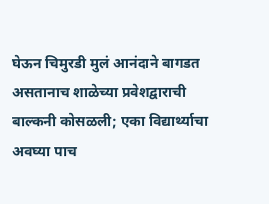घेऊन चिमुरडी मुलं आनंदाने बागडत असतानाच शाळेच्या प्रवेशद्वाराची बाल्कनी कोसळली; एका विद्यार्थ्याचा अवघ्या पाच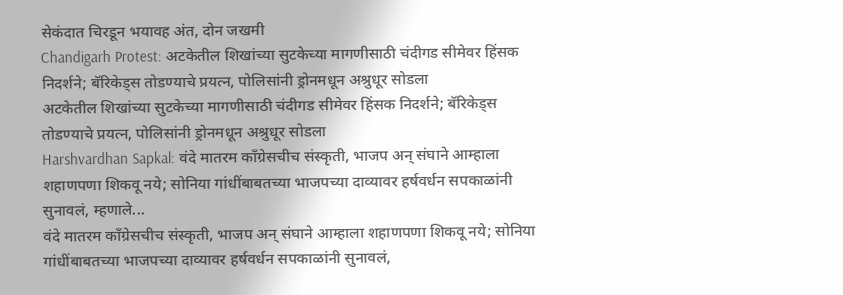सेकंदात चिरडून भयावह अंत, दोन जखमी
Chandigarh Protest: अटकेतील शिखांच्या सुटकेच्या मागणीसाठी चंदीगड सीमेवर हिंसक निदर्शने; बॅरिकेड्स तोडण्याचे प्रयत्न, पोलिसांनी ड्रोनमधून अश्रुधूर सोडला
अटकेतील शिखांच्या सुटकेच्या मागणीसाठी चंदीगड सीमेवर हिंसक निदर्शने; बॅरिकेड्स तोडण्याचे प्रयत्न, पोलिसांनी ड्रोनमधून अश्रुधूर सोडला
Harshvardhan Sapkal: वंदे मातरम काँग्रेसचीच संस्कृती, भाजप अन् संघाने आम्हाला शहाणपणा शिकवू नये; सोनिया गांधींबाबतच्या भाजपच्या दाव्यावर हर्षवर्धन सपकाळांनी सुनावलं, म्हणाले...
वंदे मातरम काँग्रेसचीच संस्कृती, भाजप अन् संघाने आम्हाला शहाणपणा शिकवू नये; सोनिया गांधींबाबतच्या भाजपच्या दाव्यावर हर्षवर्धन सपकाळांनी सुनावलं,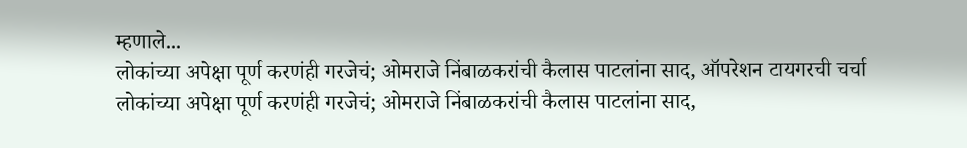म्हणाले...
लोकांच्या अपेक्षा पूर्ण करणंही गरजेचं; ओमराजे निंबाळकरांची कैलास पाटलांना साद, ऑपरेशन टायगरची चर्चा
लोकांच्या अपेक्षा पूर्ण करणंही गरजेचं; ओमराजे निंबाळकरांची कैलास पाटलांना साद,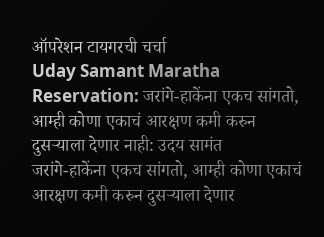ऑपरेशन टायगरची चर्चा
Uday Samant Maratha Reservation: जरांगे-हाकेंना एकच सांगतो, आम्ही कोणा एकाचं आरक्षण कमी करुन दुसऱ्याला देणार नाही: उदय सामंत
जरांगे-हाकेंना एकच सांगतो, आम्ही कोणा एकाचं आरक्षण कमी करुन दुसऱ्याला देणार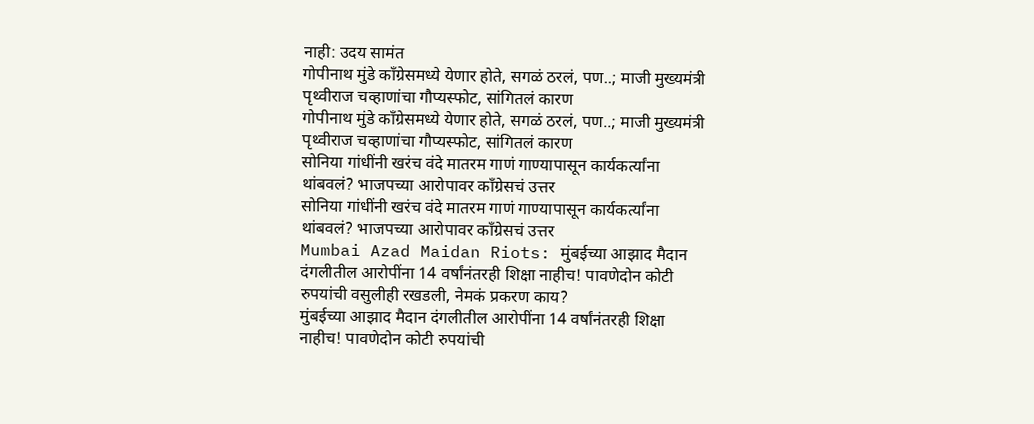नाही: उदय सामंत
गोपीनाथ मुंडे काँग्रेसमध्ये येणार होते, सगळं ठरलं, पण..; माजी मुख्यमंत्री पृथ्वीराज चव्हाणांचा गौप्यस्फोट, सांगितलं कारण
गोपीनाथ मुंडे काँग्रेसमध्ये येणार होते, सगळं ठरलं, पण..; माजी मुख्यमंत्री पृथ्वीराज चव्हाणांचा गौप्यस्फोट, सांगितलं कारण
सोनिया गांधींनी खरंच वंदे मातरम गाणं गाण्यापासून कार्यकर्त्यांना थांबवलं? भाजपच्या आरोपावर काँग्रेसचं उत्तर
सोनिया गांधींनी खरंच वंदे मातरम गाणं गाण्यापासून कार्यकर्त्यांना थांबवलं? भाजपच्या आरोपावर काँग्रेसचं उत्तर
Mumbai Azad Maidan Riots: मुंबईच्या आझाद मैदान दंगलीतील आरोपींना 14 वर्षांनंतरही शिक्षा नाहीच! पावणेदोन कोटी रुपयांची वसुलीही रखडली, नेमकं प्रकरण काय?
मुंबईच्या आझाद मैदान दंगलीतील आरोपींना 14 वर्षांनंतरही शिक्षा नाहीच! पावणेदोन कोटी रुपयांची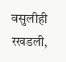वसुलीही रखडली,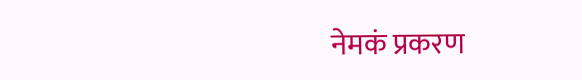नेमकं प्रकरण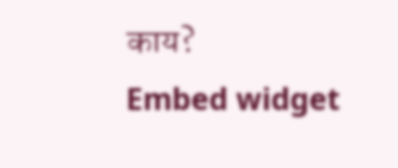काय?
Embed widget